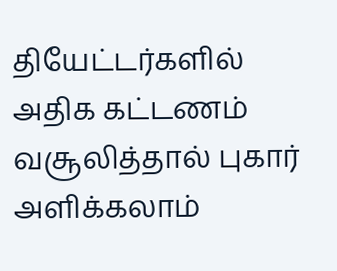தியேட்டர்களில் அதிக கட்டணம் வசூலித்தால் புகார் அளிக்கலாம்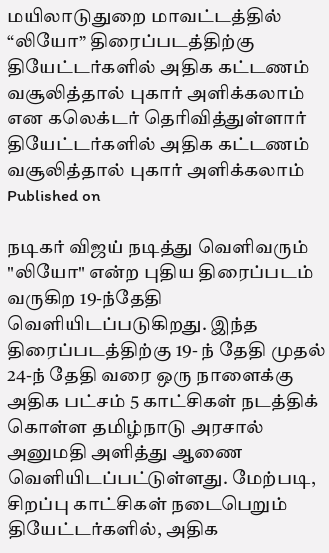மயிலாடுதுறை மாவட்டத்தில் “லியோ” திரைப்படத்திற்கு தியேட்டர்களில் அதிக கட்டணம் வசூலித்தால் புகார் அளிக்கலாம் என கலெக்டர் தெரிவித்துள்ளார்
தியேட்டர்களில் அதிக கட்டணம் வசூலித்தால் புகார் அளிக்கலாம்
Published on

நடிகர் விஜய் நடித்து வெளிவரும் "லியோ" என்ற புதிய திரைப்படம் வருகிற 19-ந்தேதி வெளியிடப்படுகிறது. இந்த திரைப்படத்திற்கு 19- ந் தேதி முதல் 24-ந் தேதி வரை ஒரு நாளைக்கு அதிக பட்சம் 5 காட்சிகள் நடத்திக் கொள்ள தமிழ்நாடு அரசால் அனுமதி அளித்து ஆணை வெளியிடப்பட்டுள்ளது. மேற்படி, சிறப்பு காட்சிகள் நடைபெறும் தியேட்டர்களில், அதிக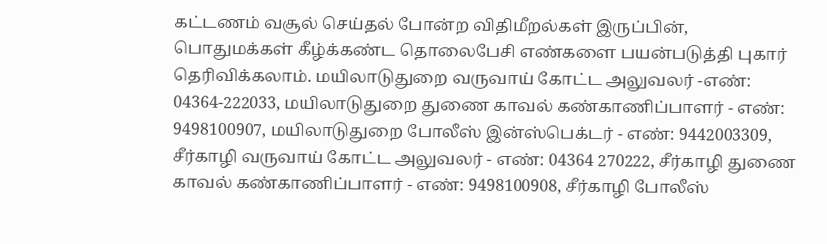கட்டணம் வசூல் செய்தல் போன்ற விதிமீறல்கள் இருப்பின், பொதுமக்கள் கீழ்க்கண்ட தொலைபேசி எண்களை பயன்படுத்தி புகார் தெரிவிக்கலாம். மயிலாடுதுறை வருவாய் கோட்ட அலுவலர் -எண்: 04364-222033, மயிலாடுதுறை துணை காவல் கண்காணிப்பாளர் - எண்: 9498100907, மயிலாடுதுறை போலீஸ் இன்ஸ்பெக்டர் - எண்: 9442003309, சீர்காழி வருவாய் கோட்ட அலுவலர் - எண்: 04364 270222, சீர்காழி துணை காவல் கண்காணிப்பாளர் - எண்: 9498100908, சீர்காழி போலீஸ்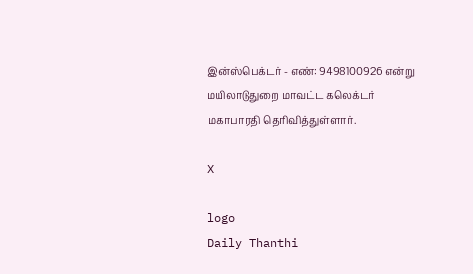இன்ஸ்பெக்டர் - எண்: 9498100926 என்று மயிலாடுதுறை மாவட்ட கலெக்டர் மகாபாரதி தெரிவித்துள்ளார்.

X

logo
Daily Thanthi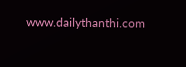www.dailythanthi.com